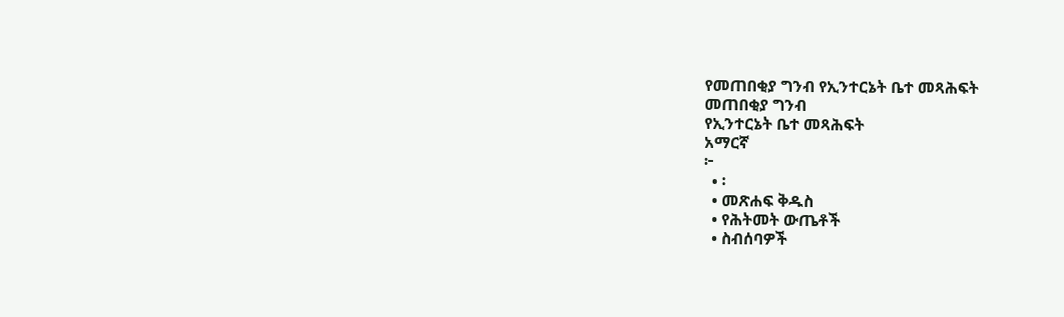የመጠበቂያ ግንብ የኢንተርኔት ቤተ መጻሕፍት
መጠበቂያ ግንብ
የኢንተርኔት ቤተ መጻሕፍት
አማርኛ
፦
  • ፡
  • መጽሐፍ ቅዱስ
  • የሕትመት ውጤቶች
  • ስብሰባዎች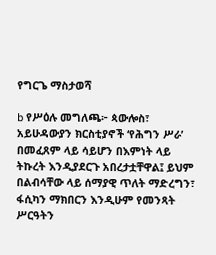የግርጌ ማስታወሻ

b የሥዕሉ መግለጫ፦ ጳውሎስ፣ አይሁዳውያን ክርስቲያኖች ‘የሕግን ሥራ’ በመፈጸም ላይ ሳይሆን በእምነት ላይ ትኩረት እንዲያደርጉ አበረታቷቸዋል፤ ይህም በልብሳቸው ላይ ሰማያዊ ጥለት ማድረግን፣ ፋሲካን ማክበርን እንዲሁም የመንጻት ሥርዓትን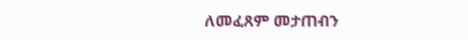ለመፈጸም መታጠብን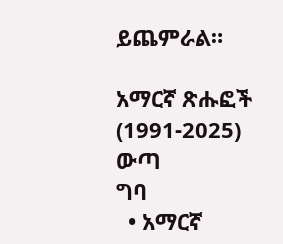ይጨምራል።

አማርኛ ጽሑፎች (1991-2025)
ውጣ
ግባ
  • አማርኛ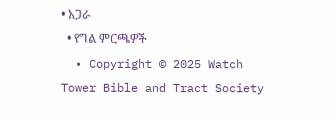• አጋራ
  • የግል ምርጫዎች
  • Copyright © 2025 Watch Tower Bible and Tract Society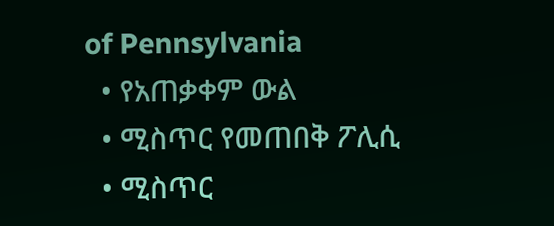of Pennsylvania
  • የአጠቃቀም ውል
  • ሚስጥር የመጠበቅ ፖሊሲ
  • ሚስጥር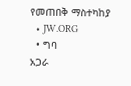የመጠበቅ ማስተካከያ
  • JW.ORG
  • ግባ
አጋራ